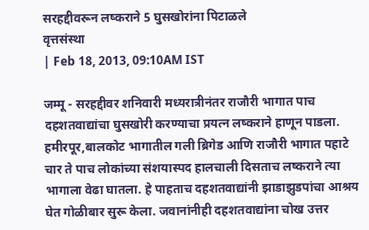सरहद्दीवरून लष्कराने 5 घुसखोरांना पिटाळले
वृत्तसंस्था
| Feb 18, 2013, 09:10AM IST

जम्मू - सरहद्दीवर शनिवारी मध्यरात्रीनंतर राजौरी भागात पाच दहशतवाद्यांचा घुसखोरी करण्याचा प्रयत्न लष्कराने हाणून पाडला. हमीरपूर,बालकोट भागातील गली ब्रिगेड आणि राजौरी भागात पहाटे चार ते पाच लोकांच्या संशयास्पद हालचाली दिसताच लष्कराने त्या भागाला वेढा घातला. हे पाहताच दहशतवाद्यांनी झाडाझुडपांचा आश्रय घेत गोळीबार सुरू केला. जवानांनीही दहशतवाद्यांना चोख उत्तर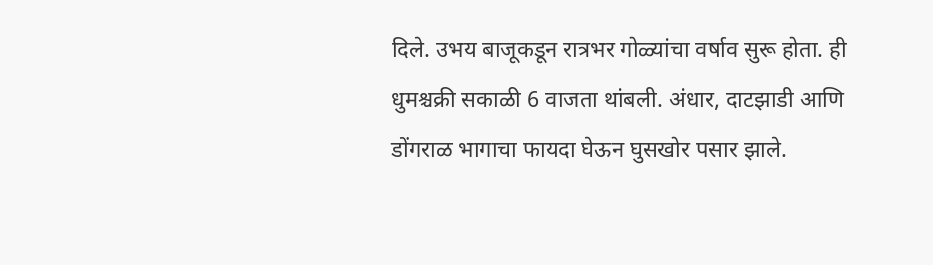दिले. उभय बाजूकडून रात्रभर गोळ्यांचा वर्षाव सुरू होता. ही धुमश्चक्री सकाळी 6 वाजता थांबली. अंधार, दाटझाडी आणि डोंगराळ भागाचा फायदा घेऊन घुसखोर पसार झाले.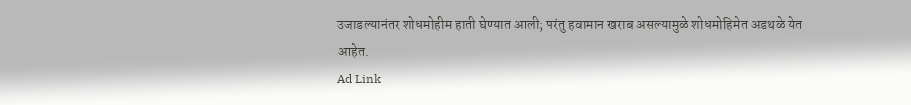उजाडल्यानंतर शोधमोहीम हाती घेण्यात आली; परंतु हवामान खराब असल्यामुळे शोधमोहिमेत अडथळे येत आहेत.
Ad Link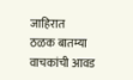जाहिरात
ठळक बातम्या
वाचकांची आवड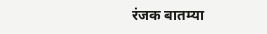रंजक बातम्या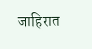जाहिरात